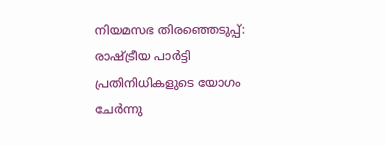നിയമസഭ തിരഞ്ഞെടുപ്പ്: രാഷ്ട്രീയ പാര്‍ട്ടി പ്രതിനിധികളുടെ യോഗം ചേര്‍ന്നു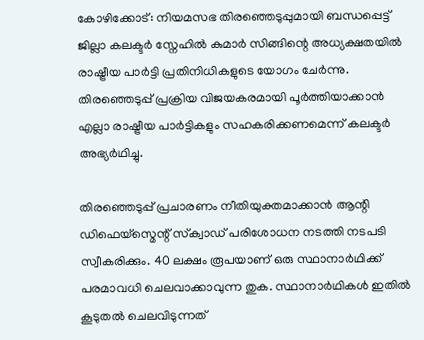കോഴിക്കോട്: നിയമസഭ തിരഞ്ഞെടുപ്പുമായി ബന്ധപ്പെട്ട് ജില്ലാ കലക്ടര്‍ സ്നേഹിൽ കുമാർ സിങ്ങിന്റെ അധ്യക്ഷതയില്‍ രാഷ്ട്രീയ പാര്‍ട്ടി പ്രതിനിധികളുടെ യോഗം ചേര്‍ന്നു. തിരഞ്ഞെടുപ്പ് പ്രക്രിയ വിജയകരമായി പൂർത്തിയാക്കാൻ എല്ലാ രാഷ്ട്രീയ പാർട്ടികളും സഹകരിക്കണമെന്ന് കലക്ടർ അഭ്യർഥിച്ചു.

തിരഞ്ഞെടുപ്പ് പ്രചാരണം നീതിയുക്തമാക്കാന്‍ ആന്റി ഡിഫെയ്സ്മെന്റ് സ്‌ക്വാഡ് പരിശോധന നടത്തി നടപടി സ്വീകരിക്കും. 40 ലക്ഷം രൂപയാണ് ഒരു സ്ഥാനാർഥിക്ക് പരമാവധി ചെലവാക്കാവുന്ന തുക. സ്ഥാനാർഥികൾ ഇതിൽ കൂടുതല്‍ ചെലവിടുന്നത്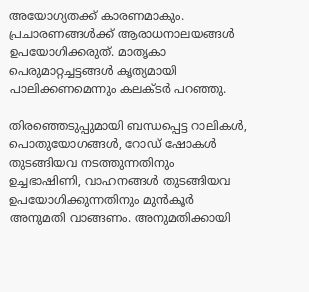അയോഗ്യതക്ക് കാരണമാകും. പ്രചാരണങ്ങൾക്ക് ആരാധനാലയങ്ങൾ ഉപയോഗിക്കരുത്. മാതൃകാ പെരുമാറ്റച്ചട്ടങ്ങൾ കൃത്യമായി പാലിക്കണമെന്നും കലക്ടർ പറഞ്ഞു.

തിരഞ്ഞെടുപ്പുമായി ബന്ധപ്പെട്ട റാലികള്‍, പൊതുയോഗങ്ങള്‍, റോഡ് ഷോകള്‍ തുടങ്ങിയവ നടത്തുന്നതിനും ഉച്ചഭാഷിണി, വാഹനങ്ങള്‍ തുടങ്ങിയവ ഉപയോഗിക്കുന്നതിനും മുന്‍കൂര്‍ അനുമതി വാങ്ങണം. അനുമതിക്കായി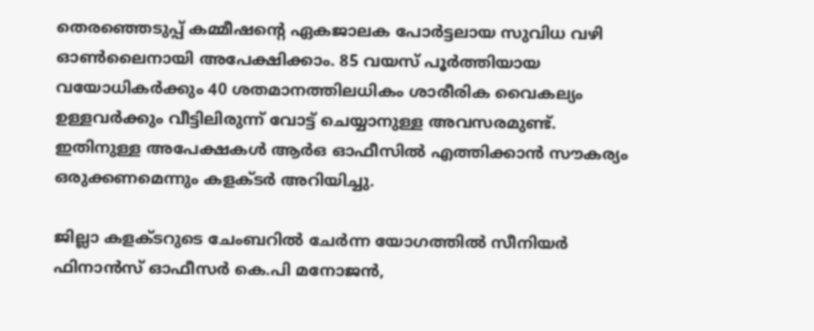തെരഞ്ഞെടുപ്പ് കമ്മീഷന്റെ ഏകജാലക പോര്‍ട്ടലായ സുവിധ വഴി ഓണ്‍ലൈനായി അപേക്ഷിക്കാം. 85 വയസ് പൂർത്തിയായ വയോധികർക്കും 40 ശതമാനത്തിലധികം ശാരീരിക വൈകല്യം ഉള്ളവർക്കും വീട്ടിലിരുന്ന് വോട്ട് ചെയ്യാനുള്ള അവസരമുണ്ട്. ഇതിനുള്ള അപേക്ഷകൾ ആർഒ ഓഫീസിൽ എത്തിക്കാൻ സൗകര്യം ഒരുക്കണമെന്നും കളക്ടർ അറിയിച്ചു.

ജില്ലാ കളക്ടറുടെ ചേംബറില്‍ ചേർന്ന യോഗത്തില്‍ സീനിയര്‍ ഫിനാന്‍സ് ഓഫീസര്‍ കെ.പി മനോജന്‍,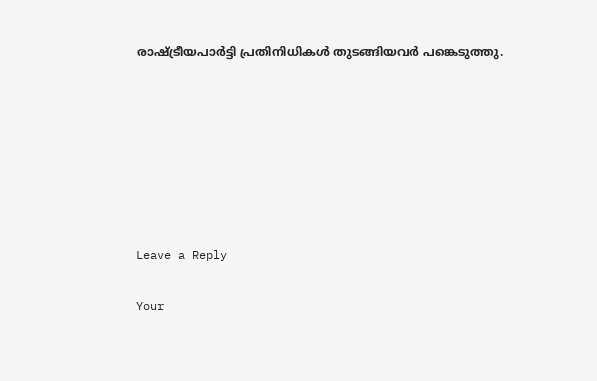രാഷ്ട്രീയപാര്‍ട്ടി പ്രതിനിധികള്‍ തുടങ്ങിയവര്‍ പങ്കെടുത്തു.







Leave a Reply

Your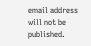email address will not be published.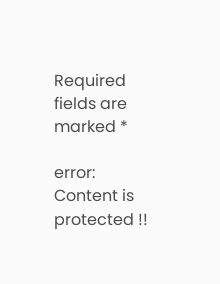Required fields are marked *

error: Content is protected !!